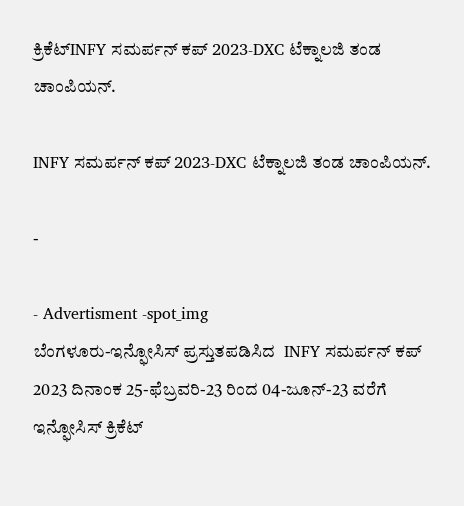ಕ್ರಿಕೆಟ್INFY ಸಮರ್ಪನ್ ಕಪ್ 2023-DXC ಟೆಕ್ನಾಲಜಿ ತಂಡ ಚಾಂಪಿಯನ್.

INFY ಸಮರ್ಪನ್ ಕಪ್ 2023-DXC ಟೆಕ್ನಾಲಜಿ ತಂಡ ಚಾಂಪಿಯನ್.

-

- Advertisment -spot_img
ಬೆಂಗಳೂರು-ಇನ್ಫೋಸಿಸ್ ಪ್ರಸ್ತುತಪಡಿಸಿದ  INFY ಸಮರ್ಪನ್ ಕಪ್ 2023 ದಿನಾಂಕ 25-ಫೆಬ್ರವರಿ-23 ರಿಂದ 04-ಜೂನ್-23 ವರೆಗೆ ಇನ್ಫೋಸಿಸ್ ಕ್ರಿಕೆಟ್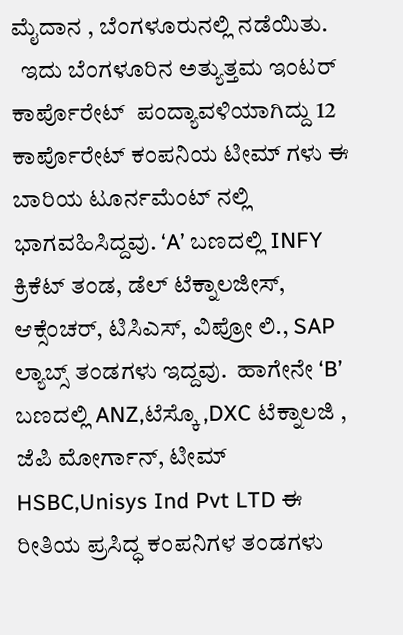ಮೈದಾನ , ಬೆಂಗಳೂರುನಲ್ಲಿ ನಡೆಯಿತು.
  ಇದು ಬೆಂಗಳೂರಿನ ಅತ್ಯುತ್ತಮ ಇಂಟರ್ ಕಾರ್ಪೊರೇಟ್  ಪಂದ್ಯಾವಳಿಯಾಗಿದ್ದು 12 ಕಾರ್ಪೊರೇಟ್ ಕಂಪನಿಯ ಟೀಮ್ ಗಳು ಈ ಬಾರಿಯ ಟೂರ್ನಮೆಂಟ್ ನಲ್ಲಿ ಭಾಗವಹಿಸಿದ್ದವು. ‘A’ ಬಣದಲ್ಲಿ INFY ಕ್ರಿಕೆಟ್ ತಂಡ, ಡೆಲ್ ಟೆಕ್ನಾಲಜೀಸ್, ಆಕ್ಸೆಂಚರ್, ಟಿಸಿಎಸ್, ವಿಪ್ರೋ ಲಿ., SAP ಲ್ಯಾಬ್ಸ್ ತಂಡಗಳು ಇದ್ದವು.  ಹಾಗೇನೇ ‘B’ ಬಣದಲ್ಲಿ ANZ,ಟೆಸ್ಕೊ ,DXC ಟೆಕ್ನಾಲಜಿ , ಜೆಪಿ ಮೋರ್ಗಾನ್, ಟೀಮ್ HSBC,Unisys Ind Pvt LTD ಈ ರೀತಿಯ ಪ್ರಸಿದ್ಧ ಕಂಪನಿಗಳ ತಂಡಗಳು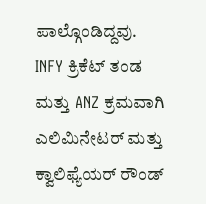ಪಾಲ್ಗೊಂಡಿದ್ದವು.
INFY ಕ್ರಿಕೆಟ್ ತಂಡ ಮತ್ತು ANZ ಕ್ರಮವಾಗಿ ಎಲಿಮಿನೇಟರ್ ಮತ್ತು ಕ್ವಾಲಿಫ್ಯೆಯರ್ ರೌಂಡ್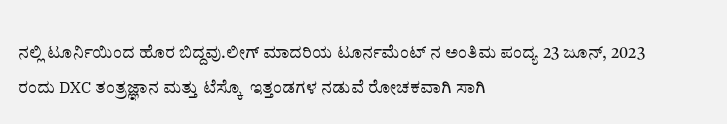ನಲ್ಲಿ ಟೂರ್ನಿಯಿಂದ ಹೊರ ಬಿದ್ದವು.ಲೀಗ್ ಮಾದರಿಯ ಟೂರ್ನಮೆಂಟ್ ನ ಅಂತಿಮ ಪಂದ್ಯ 23 ಜೂನ್, 2023 ರಂದು DXC ತಂತ್ರಜ್ಞಾನ ಮತ್ತು ಟೆಸ್ಕೊ  ಇತ್ತಂಡಗಳ ನಡುವೆ ರೋಚಕವಾಗಿ ಸಾಗಿ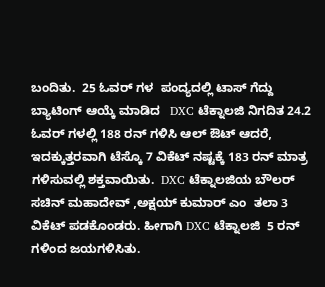ಬಂದಿತು.  25 ಓವರ್ ಗಳ  ಪಂದ್ಯದಲ್ಲಿ ಟಾಸ್ ಗೆದ್ದು  ಬ್ಯಾಟಿಂಗ್ ಆಯ್ಕೆ ಮಾಡಿದ   DXC ಟೆಕ್ನಾಲಜಿ ನಿಗದಿತ 24.2 ಓವರ್ ಗಳಲ್ಲಿ 188 ರನ್ ಗಳಿಸಿ ಆಲ್ ಔಟ್ ಆದರೆ,  ಇದಕ್ಕುತ್ತರವಾಗಿ ಟೆಸ್ಕೊ 7 ವಿಕೆಟ್ ನಷ್ಟಕ್ಕೆ 183 ರನ್ ಮಾತ್ರ ಗಳಿಸುವಲ್ಲಿ ಶಕ್ತವಾಯಿತು.  DXC ಟೆಕ್ನಾಲಜಿಯ ಬೌಲರ್  ಸಚಿನ್ ಮಹಾದೇವ್ ,ಅಕ್ಷಯ್ ಕುಮಾರ್ ಎಂ  ತಲಾ 3 ವಿಕೆಟ್ ಪಡಕೊಂಡರು. ಹೀಗಾಗಿ DXC ಟೆಕ್ನಾಲಜಿ  5 ರನ್ ಗಳಿಂದ ಜಯಗಳಿಸಿತು.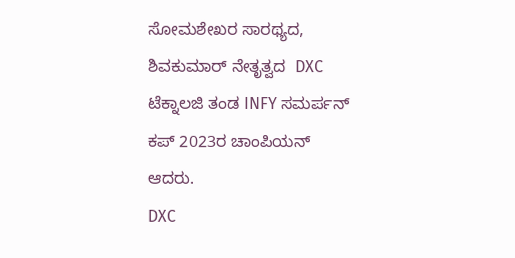ಸೋಮಶೇಖರ ಸಾರಥ್ಯದ, ಶಿವಕುಮಾರ್ ನೇತೃತ್ವದ  DXC ಟೆಕ್ನಾಲಜಿ ತಂಡ INFY ಸಮರ್ಪನ್ ಕಪ್ 2023ರ ಚಾಂಪಿಯನ್ ಆದರು.
DXC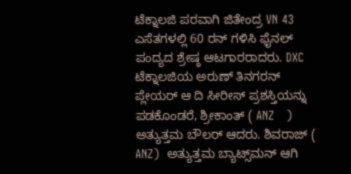ಟೆಕ್ನಾಲಜಿ ಪರವಾಗಿ ಜಿತೇಂದ್ರ VN 43 ಎಸೆತಗಳಲ್ಲಿ 60 ರನ್ ಗಳಿಸಿ ಫೈನಲ್ ಪಂದ್ಯದ ಶ್ರೇಷ್ಠ ಆಟಗಾರರಾದರು. DXC ಟೆಕ್ನಾಲಜಿಯ ಅರುಣ್ ತಿನಗರನ್  ಪ್ಲೇಯರ್ ಆ ದಿ ಸೀರೀಸ್ ಪ್ರಶಸ್ತಿಯನ್ನು ಪಡಕೊಂಡರೆ, ಶ್ರೀಕಾಂತ್ ( ANZ   ) ಅತ್ಯುತ್ತಮ ಬೌಲರ್ ಆದರು. ಶಿವರಾಜ್ ( ANZ)  ಅತ್ಯುತ್ತಮ ಬ್ಯಾಟ್ಸ್‌ಮನ್ ಆಗಿ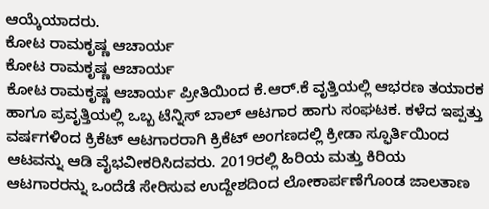ಆಯ್ಕೆಯಾದರು.
ಕೋಟ ರಾಮಕೃಷ್ಣ ಆಚಾರ್ಯ
ಕೋಟ ರಾಮಕೃಷ್ಣ ಆಚಾರ್ಯ
ಕೋಟ ರಾಮಕೃಷ್ಣ ಆಚಾರ್ಯ ಪ್ರೀತಿಯಿಂದ ಕೆ.ಆರ್.ಕೆ ವೃತ್ತಿಯಲ್ಲಿ ಆಭರಣ ತಯಾರಕ ಹಾಗೂ ಪ್ರವೃತ್ತಿಯಲ್ಲಿ ಒಬ್ಬ ಟೆನ್ನಿಸ್ ಬಾಲ್ ಆಟಗಾರ ಹಾಗು ಸಂಘಟಕ. ಕಳೆದ ಇಪ್ಪತ್ತು ವರ್ಷಗಳಿಂದ ಕ್ರಿಕೆಟ್ ಆಟಗಾರರಾಗಿ ಕ್ರಿಕೆಟ್ ಅಂಗಣದಲ್ಲಿ ಕ್ರೀಡಾ ಸ್ಫೂರ್ತಿಯಿಂದ ಆಟವನ್ನು ಆಡಿ ವೈಭವೀಕರಿಸಿದವರು. 2019ರಲ್ಲಿ ಹಿರಿಯ ಮತ್ತು ಕಿರಿಯ ಆಟಗಾರರನ್ನು ಒಂದೆಡೆ ಸೇರಿಸುವ ಉದ್ದೇಶದಿಂದ ಲೋಕಾರ್ಪಣೆಗೊಂಡ ಜಾಲತಾಣ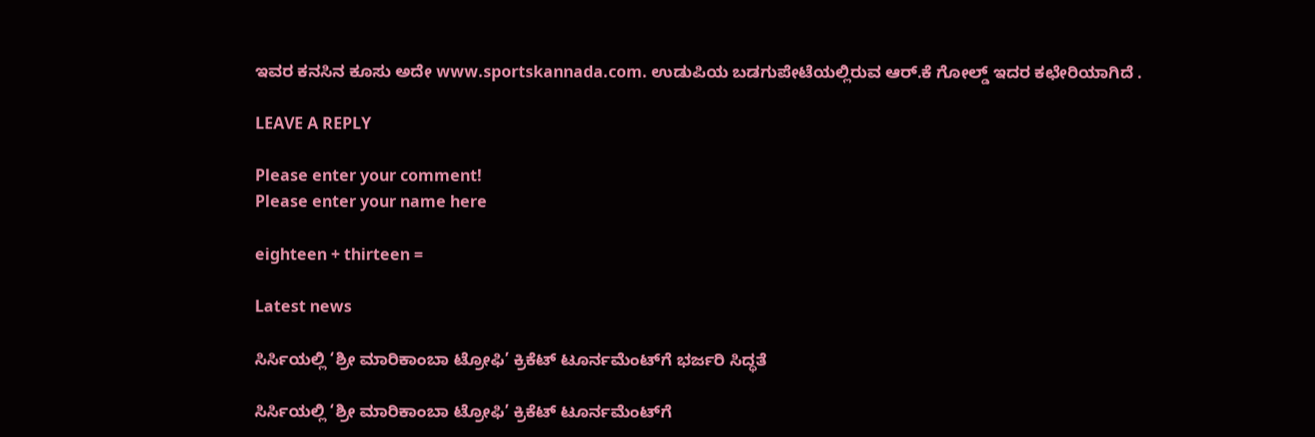ಇವರ ಕನಸಿನ ಕೂಸು ಅದೇ www.sportskannada.com. ಉಡುಪಿಯ ಬಡಗುಪೇಟೆಯಲ್ಲಿರುವ ಆರ್.ಕೆ ಗೋಲ್ಡ್ ಇದರ ಕಛೇರಿಯಾಗಿದೆ .

LEAVE A REPLY

Please enter your comment!
Please enter your name here

eighteen + thirteen =

Latest news

ಸಿರ್ಸಿಯಲ್ಲಿ ‘ಶ್ರೀ ಮಾರಿಕಾಂಬಾ ಟ್ರೋಫಿ’ ಕ್ರಿಕೆಟ್ ಟೂರ್ನಮೆಂಟ್‌ಗೆ ಭರ್ಜರಿ ಸಿದ್ಧತೆ

ಸಿರ್ಸಿಯಲ್ಲಿ ‘ಶ್ರೀ ಮಾರಿಕಾಂಬಾ ಟ್ರೋಫಿ’ ಕ್ರಿಕೆಟ್ ಟೂರ್ನಮೆಂಟ್‌ಗೆ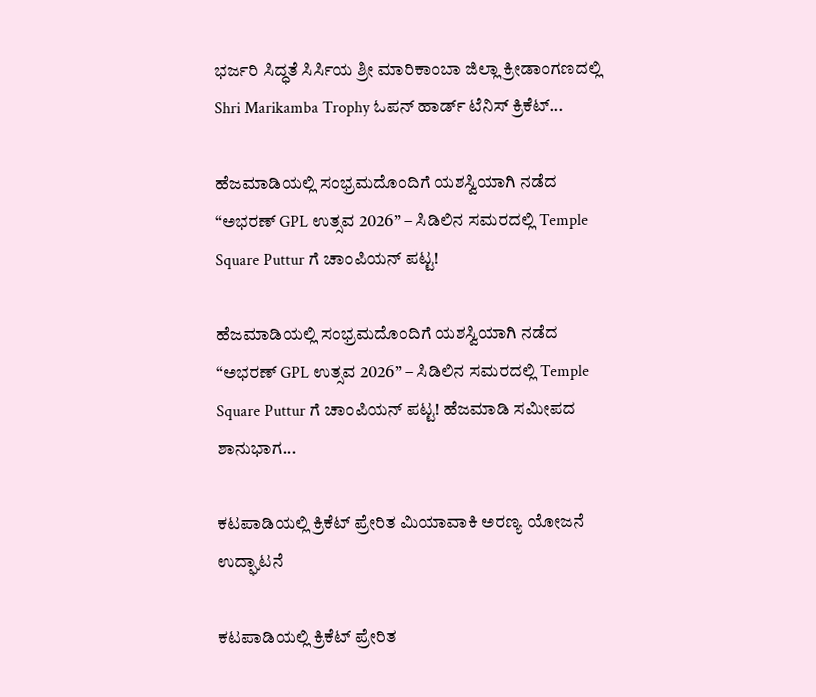ಭರ್ಜರಿ ಸಿದ್ಧತೆ ಸಿರ್ಸಿಯ ಶ್ರೀ ಮಾರಿಕಾಂಬಾ ಜಿಲ್ಲಾ ಕ್ರೀಡಾಂಗಣದಲ್ಲಿ Shri Marikamba Trophy ಓಪನ್ ಹಾರ್ಡ್ ಟೆನಿಸ್ ಕ್ರಿಕೆಟ್...

ಹೆಜಮಾಡಿಯಲ್ಲಿ ಸಂಭ್ರಮದೊಂದಿಗೆ ಯಶಸ್ವಿಯಾಗಿ ನಡೆದ “ಅಭರಣ್ GPL ಉತ್ಸವ 2026” – ಸಿಡಿಲಿನ ಸಮರದಲ್ಲಿ Temple Square Puttur ಗೆ ಚಾಂಪಿಯನ್ ಪಟ್ಟ!

ಹೆಜಮಾಡಿಯಲ್ಲಿ ಸಂಭ್ರಮದೊಂದಿಗೆ ಯಶಸ್ವಿಯಾಗಿ ನಡೆದ “ಅಭರಣ್ GPL ಉತ್ಸವ 2026” – ಸಿಡಿಲಿನ ಸಮರದಲ್ಲಿ Temple Square Puttur ಗೆ ಚಾಂಪಿಯನ್ ಪಟ್ಟ! ಹೆಜಮಾಡಿ ಸಮೀಪದ ಶಾನುಭಾಗ...

ಕಟಪಾಡಿಯಲ್ಲಿ ಕ್ರಿಕೆಟ್ ಪ್ರೇರಿತ ಮಿಯಾವಾಕಿ ಅರಣ್ಯ ಯೋಜನೆ ಉದ್ಘಾಟನೆ

ಕಟಪಾಡಿಯಲ್ಲಿ ಕ್ರಿಕೆಟ್ ಪ್ರೇರಿತ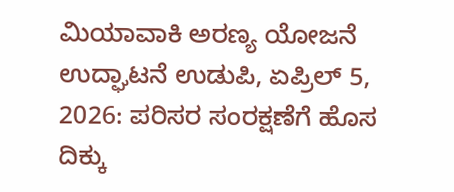ಮಿಯಾವಾಕಿ ಅರಣ್ಯ ಯೋಜನೆ ಉದ್ಘಾಟನೆ ಉಡುಪಿ, ಏಪ್ರಿಲ್ 5, 2026: ಪರಿಸರ ಸಂರಕ್ಷಣೆಗೆ ಹೊಸ ದಿಕ್ಕು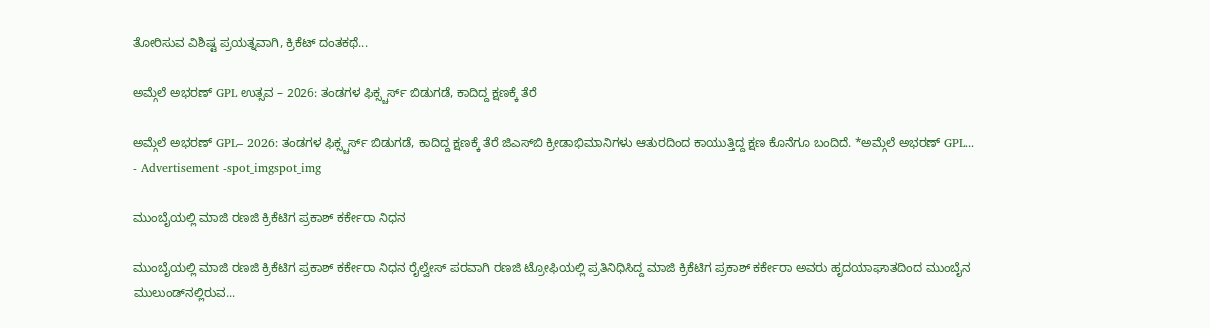ತೋರಿಸುವ ವಿಶಿಷ್ಟ ಪ್ರಯತ್ನವಾಗಿ, ಕ್ರಿಕೆಟ್ ದಂತಕಥೆ...

ಅಮ್ಗೆಲೆ ಅಭರಣ್ GPL ಉತ್ಸವ – 2026: ತಂಡಗಳ ಫಿಕ್ಸ್ಚರ್ಸ್ ಬಿಡುಗಡೆ, ಕಾದಿದ್ದ ಕ್ಷಣಕ್ಕೆ ತೆರೆ

ಅಮ್ಗೆಲೆ ಅಭರಣ್ GPL– 2026: ತಂಡಗಳ ಫಿಕ್ಸ್ಚರ್ಸ್ ಬಿಡುಗಡೆ, ಕಾದಿದ್ದ ಕ್ಷಣಕ್ಕೆ ತೆರೆ ಜಿಎಸ್‌ಬಿ ಕ್ರೀಡಾಭಿಮಾನಿಗಳು ಆತುರದಿಂದ ಕಾಯುತ್ತಿದ್ದ ಕ್ಷಣ ಕೊನೆಗೂ ಬಂದಿದೆ. *ಅಮ್ಗೆಲೆ ಅಭರಣ್ GPL...
- Advertisement -spot_imgspot_img

ಮುಂಬೈಯಲ್ಲಿ ಮಾಜಿ ರಣಜಿ ಕ್ರಿಕೆಟಿಗ ಪ್ರಕಾಶ್ ಕರ್ಕೇರಾ ನಿಧನ

ಮುಂಬೈಯಲ್ಲಿ ಮಾಜಿ ರಣಜಿ ಕ್ರಿಕೆಟಿಗ ಪ್ರಕಾಶ್ ಕರ್ಕೇರಾ ನಿಧನ ರೈಲ್ವೇಸ್ ಪರವಾಗಿ ರಣಜಿ ಟ್ರೋಫಿಯಲ್ಲಿ ಪ್ರತಿನಿಧಿಸಿದ್ದ ಮಾಜಿ ಕ್ರಿಕೆಟಿಗ ಪ್ರಕಾಶ್ ಕರ್ಕೇರಾ ಅವರು ಹೃದಯಾಘಾತದಿಂದ ಮುಂಬೈನ ಮುಲುಂಡ್‌ನಲ್ಲಿರುವ...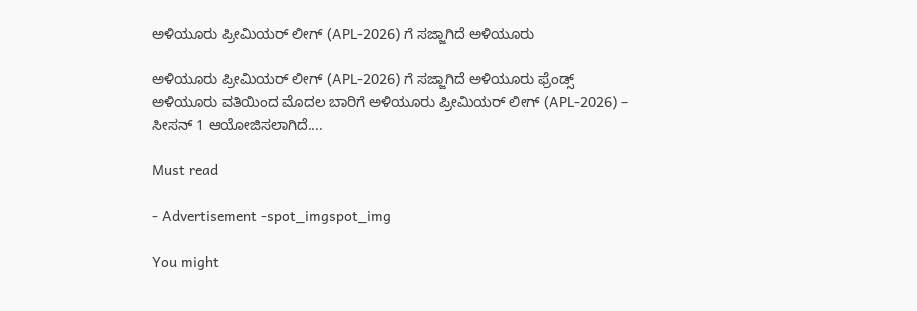ಅಳಿಯೂರು ಪ್ರೀಮಿಯರ್ ಲೀಗ್ (APL-2026) ಗೆ ಸಜ್ಜಾಗಿದೆ ಅಳಿಯೂರು

ಅಳಿಯೂರು ಪ್ರೀಮಿಯರ್ ಲೀಗ್ (APL-2026) ಗೆ ಸಜ್ಜಾಗಿದೆ ಅಳಿಯೂರು ಫ್ರೆಂಡ್ಸ್ ಅಳಿಯೂರು ವತಿಯಿಂದ ಮೊದಲ ಬಾರಿಗೆ ಅಳಿಯೂರು ಪ್ರೀಮಿಯರ್ ಲೀಗ್ (APL-2026) – ಸೀಸನ್ 1 ಆಯೋಜಿಸಲಾಗಿದೆ....

Must read

- Advertisement -spot_imgspot_img

You might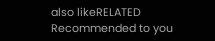also likeRELATED
Recommended to you